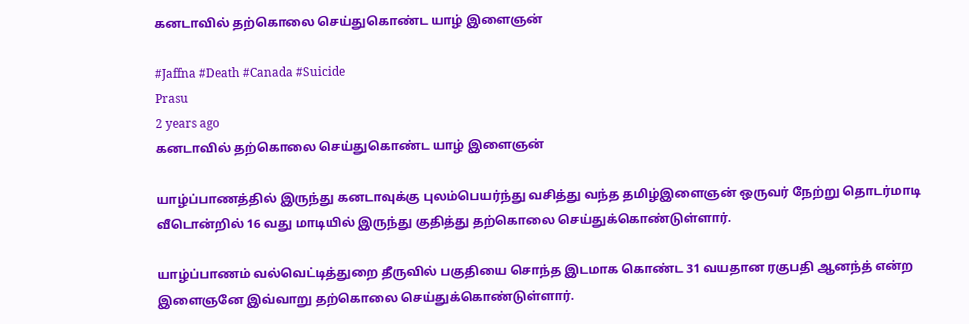கனடாவில் தற்கொலை செய்துகொண்ட யாழ் இளைஞன்

#Jaffna #Death #Canada #Suicide
Prasu
2 years ago
கனடாவில் தற்கொலை செய்துகொண்ட யாழ் இளைஞன்

யாழ்ப்பாணத்தில் இருந்து கனடாவுக்கு புலம்பெயர்ந்து வசித்து வந்த தமிழ்இளைஞன் ஒருவர் நேற்று தொடர்மாடி வீடொன்றில் 16 வது மாடியில் இருந்து குதித்து தற்கொலை செய்துக்கொண்டுள்ளார்.

யாழ்ப்பாணம் வல்வெட்டித்துறை தீருவில் பகுதியை சொந்த இடமாக கொண்ட 31 வயதான ரகுபதி ஆனந்த் என்ற இளைஞனே இவ்வாறு தற்கொலை செய்துக்கொண்டுள்ளார்.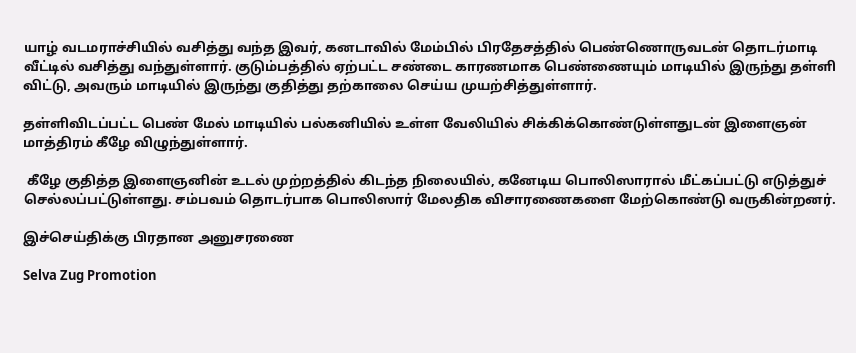யாழ் வடமராச்சியில் வசித்து வந்த இவர், கனடாவில் மேம்பில் பிரதேசத்தில் பெண்ணொருவடன் தொடர்மாடி வீட்டில் வசித்து வந்துள்ளார். குடும்பத்தில் ஏற்பட்ட சண்டை காரணமாக பெண்ணையும் மாடியில் இருந்து தள்ளி விட்டு, அவரும் மாடியில் இருந்து குதித்து தற்காலை செய்ய முயற்சித்துள்ளார்.

தள்ளிவிடப்பட்ட பெண் மேல் மாடியில் பல்கனியில் உள்ள வேலியில் சிக்கிக்கொண்டுள்ளதுடன் இளைஞன் மாத்திரம் கீழே விழுந்துள்ளார்.

 கீழே குதித்த இளைஞனின் உடல் முற்றத்தில் கிடந்த நிலையில், கனேடிய பொலிஸாரால் மீட்கப்பட்டு எடுத்துச் செல்லப்பட்டுள்ளது. சம்பவம் தொடர்பாக பொலிஸார் மேலதிக விசாரணைகளை மேற்கொண்டு வருகின்றனர்.

இச்செய்திக்கு பிரதான அனுசரணை

Selva Zug Promotion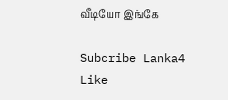வீடியோ இங்கே

Subcribe Lanka4
Like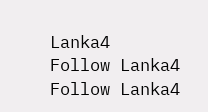Lanka4
Follow Lanka4
Follow Lanka4